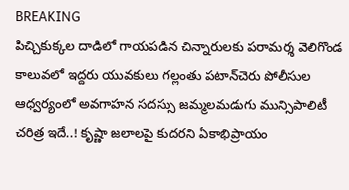BREAKING
పిచ్చికుక్కల దాడిలో గాయపడిన చిన్నారులకు పరామర్శ వెలిగొండ కాలువలో ఇద్దరు యువకులు గల్లంతు పటాన్‌చెరు పోలీసుల ఆధ్వర్యంలో అవగాహన సదస్సు జమ్మలమడుగు మున్సిపాలిటీ చరిత్ర ఇదే..! కృష్ణా జలాలపై కుదరని ఏకాభిప్రాయం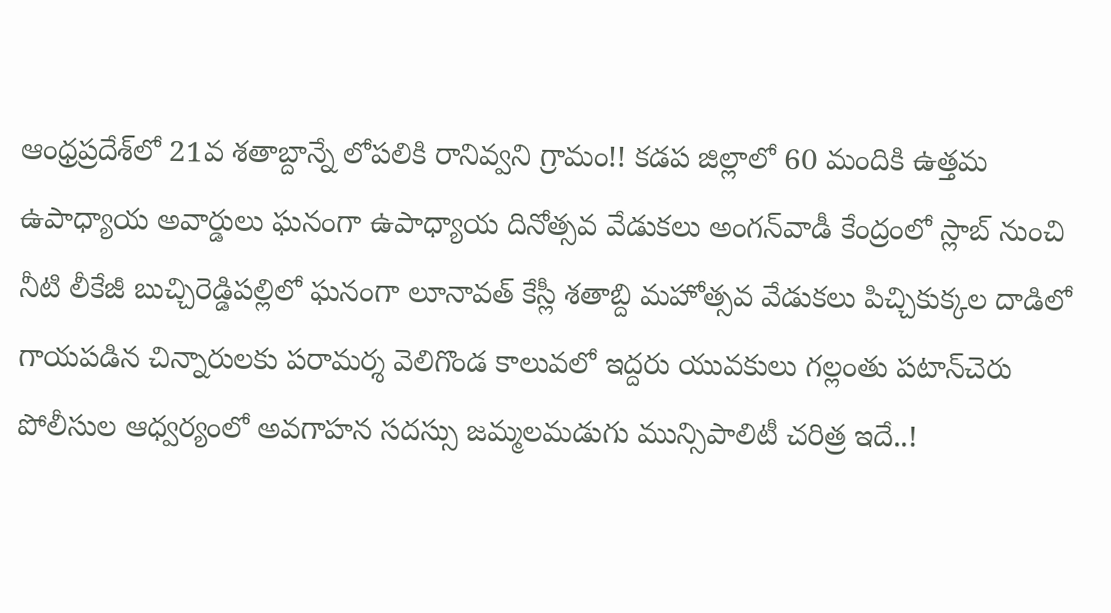ఆంధ్రప్రదేశ్‌లో 21వ శతాబ్దాన్నే లోపలికి రానివ్వని గ్రామం!! కడప జిల్లాలో 60 మందికి ఉత్తమ ఉపాధ్యాయ అవార్డులు ఘనంగా ఉపాధ్యాయ దినోత్సవ వేడుకలు అంగన్‌వాడీ కేంద్రంలో స్లాబ్‌ నుంచి నీటి లీకేజీ బుచ్చిరెడ్డిపల్లిలో ఘనంగా లూనావత్ కేస్లీ శతాబ్ది మహోత్సవ వేడుకలు పిచ్చికుక్కల దాడిలో గాయపడిన చిన్నారులకు పరామర్శ వెలిగొండ కాలువలో ఇద్దరు యువకులు గల్లంతు పటాన్‌చెరు పోలీసుల ఆధ్వర్యంలో అవగాహన సదస్సు జమ్మలమడుగు మున్సిపాలిటీ చరిత్ర ఇదే..!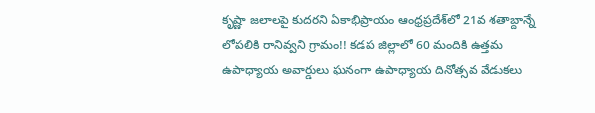కృష్ణా జలాలపై కుదరని ఏకాభిప్రాయం ఆంధ్రప్రదేశ్‌లో 21వ శతాబ్దాన్నే లోపలికి రానివ్వని గ్రామం!! కడప జిల్లాలో 60 మందికి ఉత్తమ ఉపాధ్యాయ అవార్డులు ఘనంగా ఉపాధ్యాయ దినోత్సవ వేడుకలు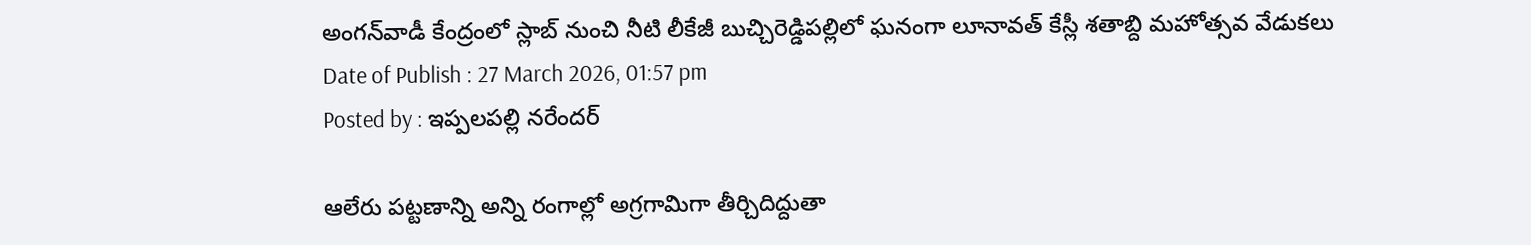అంగన్‌వాడీ కేంద్రంలో స్లాబ్‌ నుంచి నీటి లీకేజీ బుచ్చిరెడ్డిపల్లిలో ఘనంగా లూనావత్ కేస్లీ శతాబ్ది మహోత్సవ వేడుకలు
Date of Publish : 27 March 2026, 01:57 pm
Posted by : ఇప్పలపల్లి నరేందర్

ఆలేరు పట్టణాన్ని అన్ని రంగాల్లో అగ్రగామిగా తీర్చిదిద్దుతా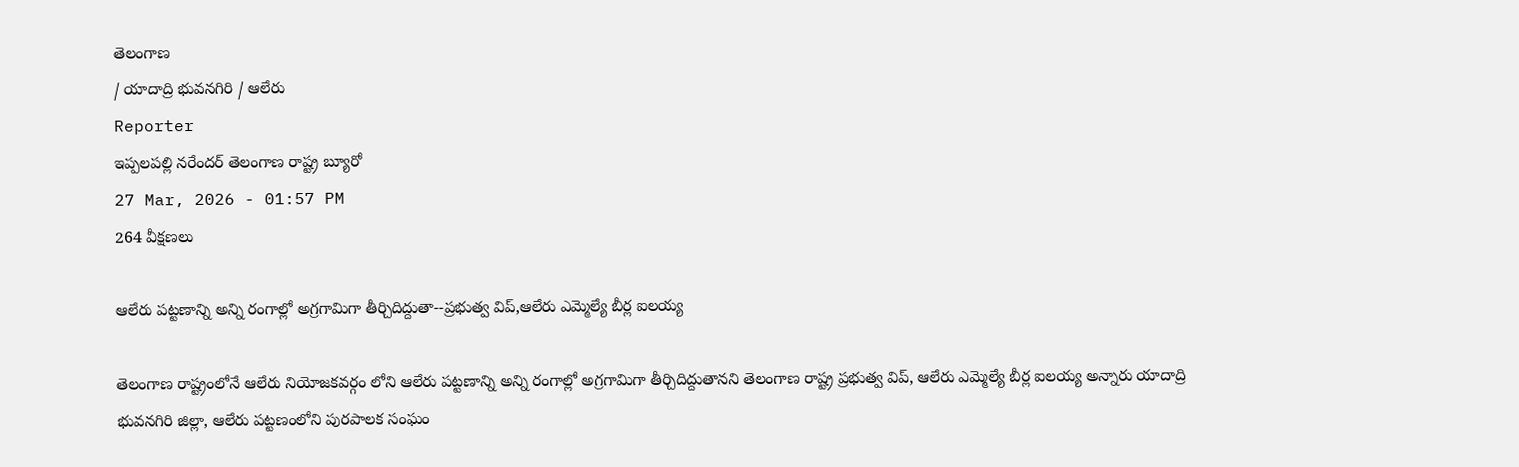తెలంగాణ
/ యాదాద్రి భువనగిరి / ఆలేరు
Reporter
ఇప్పలపల్లి నరేందర్ తెలంగాణ రాష్ట్ర బ్యూరో
27 Mar, 2026 - 01:57 PM
264 వీక్షణలు

ఆలేరు పట్టణాన్ని అన్ని రంగాల్లో అగ్రగామిగా తీర్చిదిద్దుతా--ప్రభుత్వ విప్,ఆలేరు ఎమ్మెల్యే బీర్ల ఐలయ్య

తెలంగాణ రాష్ట్రంలోనే ఆలేరు నియోజకవర్గం లోని ఆలేరు పట్టణాన్ని అన్ని రంగాల్లో అగ్రగామిగా తీర్చిదిద్దుతానని తెలంగాణ రాష్ట్ర ప్రభుత్వ విప్, ఆలేరు ఎమ్మెల్యే బీర్ల ఐలయ్య అన్నారు యాదాద్రి భువనగిరి జిల్లా, ఆలేరు పట్టణంలోని పురపాలక సంఘం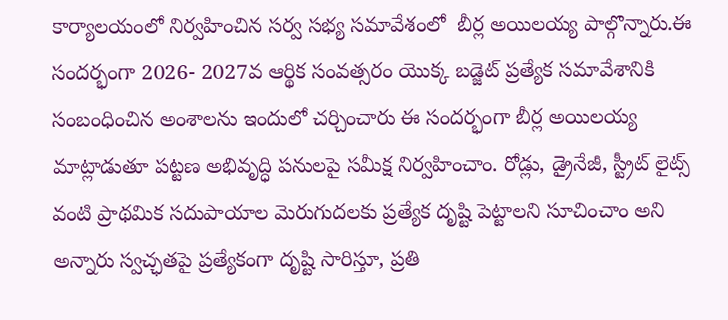కార్యాలయంలో నిర్వహించిన సర్వ సభ్య సమావేశంలో  బీర్ల అయిలయ్య పాల్గొన్నారు.ఈ సందర్భంగా 2026- 2027వ ఆర్థిక సంవత్సరం యొక్క బడ్జెట్ ప్రత్యేక సమావేశానికి  సంబంధించిన అంశాలను ఇందులో చర్చించారు ఈ సందర్భంగా బీర్ల అయిలయ్య  మాట్లాడుతూ పట్టణ అభివృద్ధి పనులపై సమీక్ష నిర్వహించాం. రోడ్లు, డ్రైనేజీ, స్ట్రీట్ లైట్స్ వంటి ప్రాథమిక సదుపాయాల మెరుగుదలకు ప్రత్యేక దృష్టి పెట్టాలని సూచించాం అని అన్నారు స్వచ్ఛతపై ప్రత్యేకంగా దృష్టి సారిస్తూ, ప్రతి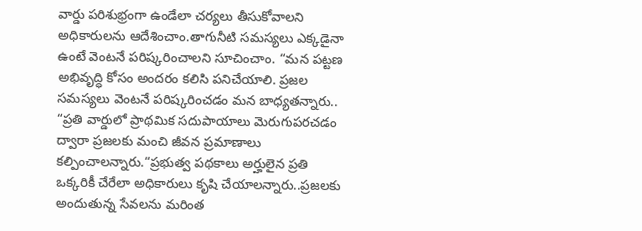వార్డు పరిశుభ్రంగా ఉండేలా చర్యలు తీసుకోవాలని అధికారులను ఆదేశించాం.తాగునీటి సమస్యలు ఎక్కడైనా ఉంటే వెంటనే పరిష్కరించాలని సూచించాం. “మన పట్టణ అభివృద్ధి కోసం అందరం కలిసి పనిచేయాలి. ప్రజల సమస్యలు వెంటనే పరిష్కరించడం మన బాధ్యతన్నారు.. “ప్రతి వార్డులో ప్రాథమిక సదుపాయాలు మెరుగుపరచడం ద్వారా ప్రజలకు మంచి జీవన ప్రమాణాలు కల్పించాలన్నారు.“ప్రభుత్వ పథకాలు అర్హులైన ప్రతి ఒక్కరికీ చేరేలా అధికారులు కృషి చేయాలన్నారు..ప్రజలకు అందుతున్న సేవలను మరింత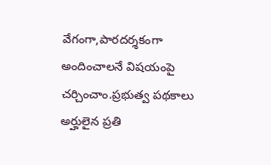వేగంగా,పారదర్శకంగా అందించాలనే విషయంపై చర్చించాం.ప్రభుత్వ పథకాలు అర్హులైన ప్రతి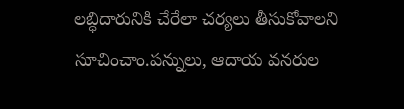లబ్ధిదారునికి చేరేలా చర్యలు తీసుకోవాలని సూచించాం.పన్నులు, ఆదాయ వనరుల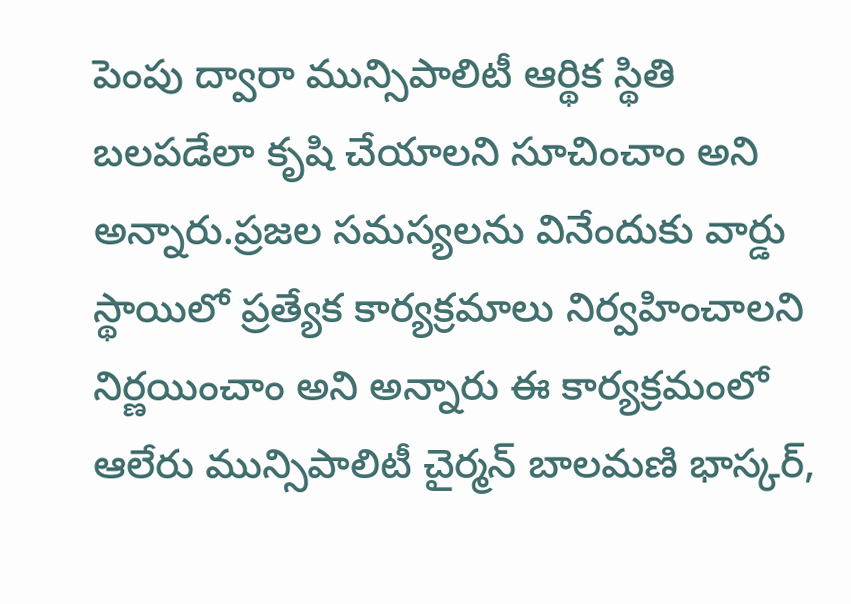పెంపు ద్వారా మున్సిపాలిటీ ఆర్థిక స్థితి బలపడేలా కృషి చేయాలని సూచించాం అని అన్నారు.ప్రజల సమస్యలను వినేందుకు వార్డు స్థాయిలో ప్రత్యేక కార్యక్రమాలు నిర్వహించాలని నిర్ణయించాం అని అన్నారు ఈ కార్యక్రమంలో ఆలేరు మున్సిపాలిటీ చైర్మన్ బాలమణి భాస్కర్,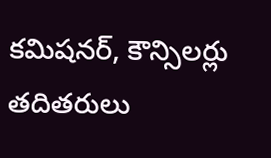కమిషనర్, కౌన్సిలర్లు తదితరులు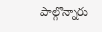పాల్గొన్నారు